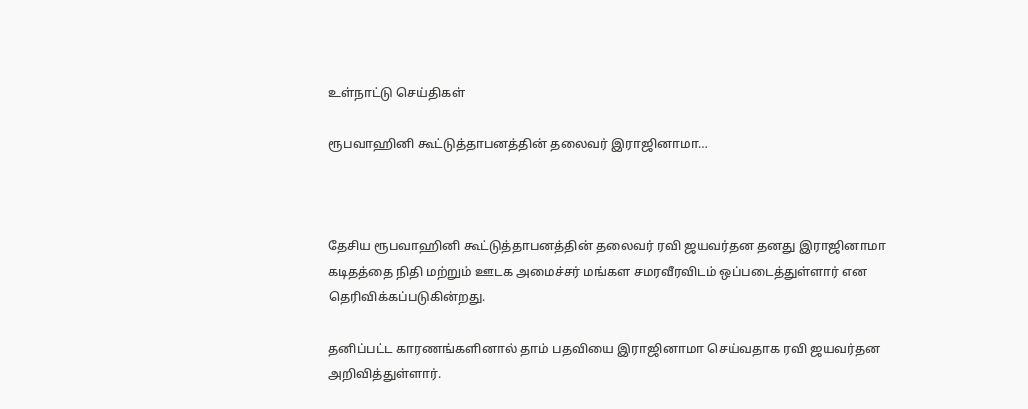உள்நாட்டு செய்திகள்

ரூபவாஹினி கூட்டுத்தாபனத்தின் தலைவர் இராஜினாமா…



தேசிய ரூபவாஹினி கூட்டுத்தாபனத்தின் தலைவர் ரவி ஜயவர்தன தனது இராஜினாமா கடிதத்தை நிதி மற்றும் ஊடக அமைச்சர் மங்கள சமரவீரவிடம் ஒப்படைத்துள்ளார் என தெரிவிக்கப்படுகின்றது.

தனிப்பட்ட காரணங்களினால் தாம் பதவியை இராஜினாமா செய்வதாக ரவி ஜயவர்தன அறிவித்துள்ளார்.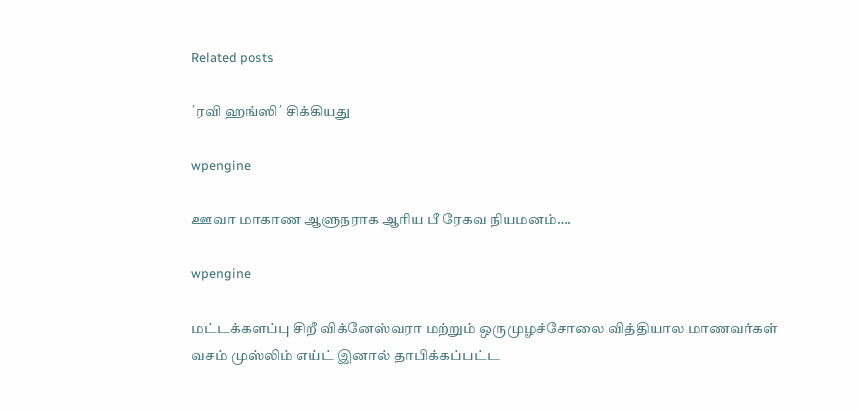Related posts

´ரவி ஹங்ஸி´ சிக்கியது

wpengine

ஊவா மாகாண ஆளுநராக ஆரிய பீ ரேகவ நியமனம்….

wpengine

மட்டக்களப்பு சிறீ விக்னேஸ்வரா மற்றும் ஒருமுழச்சோலை வித்தியால மாணவர்கள் வசம் முஸ்லிம் எய்ட் இனால் தாபிக்கப்பட்ட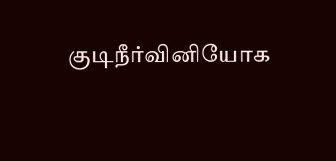குடிநீர்வினியோக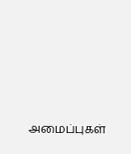அமைப்புகள்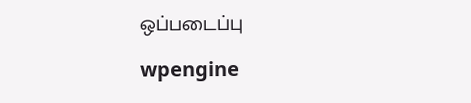ஒப்படைப்பு

wpengine